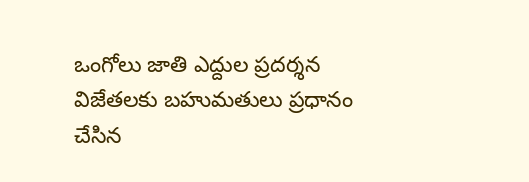ఒంగోలు జాతి ఎద్దుల ప్రదర్శన విజేతలకు బహుమతులు ప్రధానం చేసిన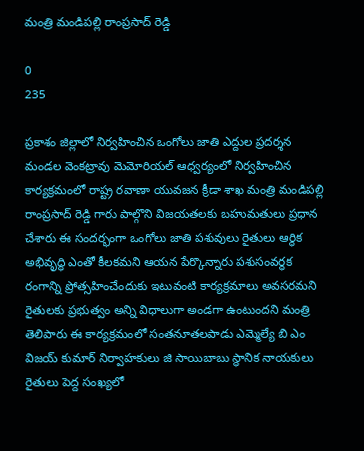మంత్రి మండిపల్లి రాంప్రసాద్ రెడ్డి

0
235

ప్రకాశం జిల్లాలో నిర్వహించిన ఒంగోలు జాతి ఎద్దుల ప్రదర్శన మండల వెంకట్రావు మెమోరియల్ ఆధ్వర్యంలో నిర్వహించిన కార్యక్రమంలో రాష్ట్ర రవాణా యువజన క్రీడా శాఖ మంత్రి మండిపల్లి రాంప్రసాద్ రెడ్డి గారు పాల్గొని విజయతలకు బహుమతులు ప్రధాన చేశారు ఈ సందర్భంగా ఒంగోలు జాతి పశువులు రైతులు ఆర్థిక అభివృద్ధి ఎంతో కీలకమని ఆయన పేర్కొన్నారు పశుసంవర్ధక రంగాన్ని ప్రోత్సహించేందుకు ఇటువంటి కార్యక్రమాలు అవసరమని రైతులకు ప్రభుత్వం అన్ని విధాలుగా అండగా ఉంటుందని మంత్రి తెలిపారు ఈ కార్యక్రమంలో సంతనూతలపాడు ఎమ్మెల్యే బి ఎం విజయ్ కుమార్ నిర్వాహకులు జి సాయిబాబు స్థానిక నాయకులు రైతులు పెద్ద సంఖ్యలో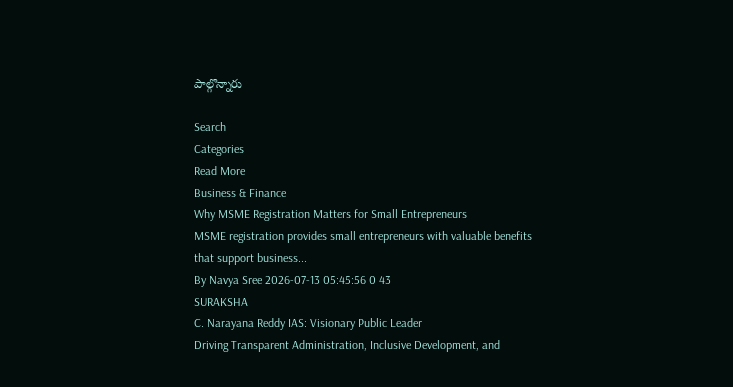పాల్గొన్నారు

Search
Categories
Read More
Business & Finance
Why MSME Registration Matters for Small Entrepreneurs
MSME registration provides small entrepreneurs with valuable benefits that support business...
By Navya Sree 2026-07-13 05:45:56 0 43
SURAKSHA
C. Narayana Reddy IAS: Visionary Public Leader
Driving Transparent Administration, Inclusive Development, and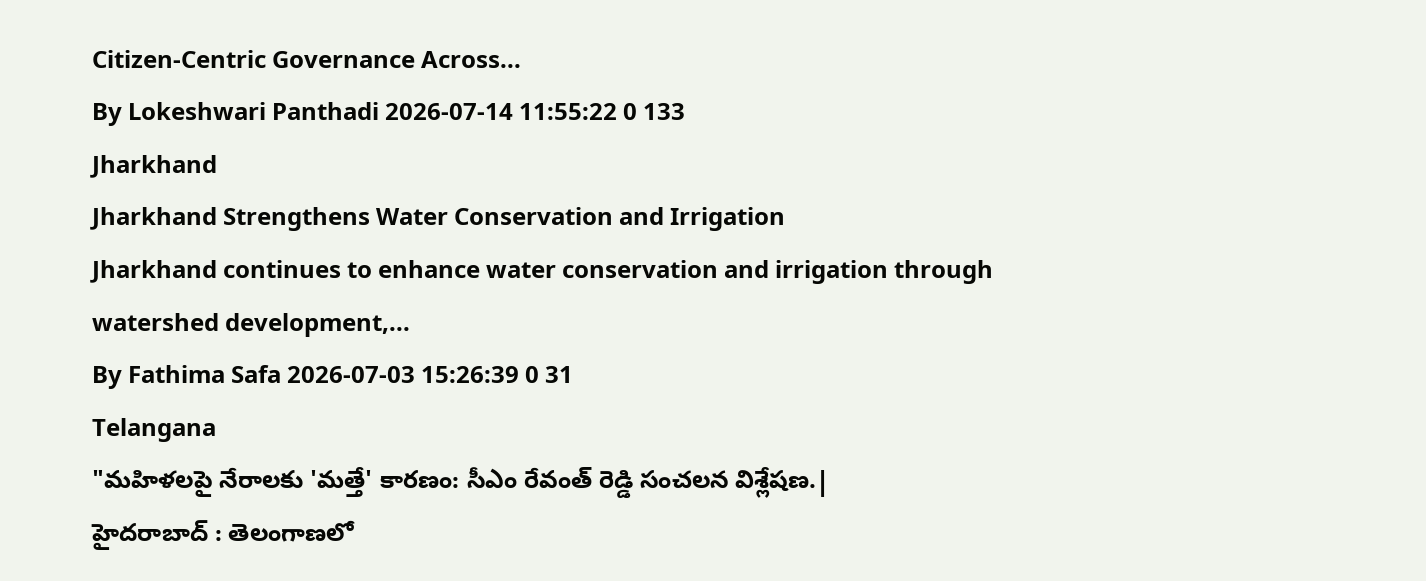Citizen-Centric Governance Across...
By Lokeshwari Panthadi 2026-07-14 11:55:22 0 133
Jharkhand
Jharkhand Strengthens Water Conservation and Irrigation
Jharkhand continues to enhance water conservation and irrigation through watershed development,...
By Fathima Safa 2026-07-03 15:26:39 0 31
Telangana
"మహిళలపై నేరాలకు 'మత్తే' కారణం: సీఎం రేవంత్ రెడ్డి సంచలన విశ్లేషణ.|
హైదరాబాద్ : తెలంగాణలో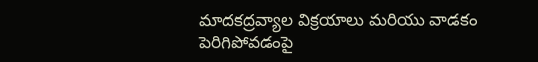మాదకద్రవ్యాల విక్రయాలు మరియు వాడకం పెరిగిపోవడంపై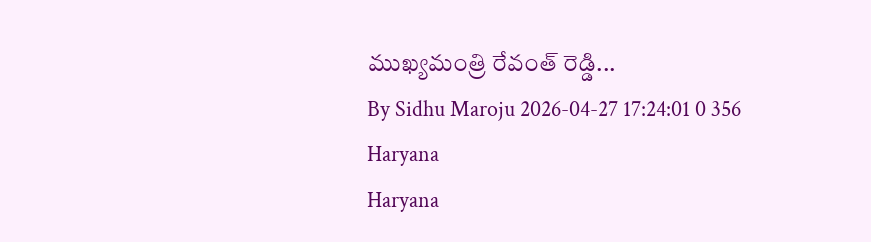ముఖ్యమంత్రి రేవంత్ రెడ్డి...
By Sidhu Maroju 2026-04-27 17:24:01 0 356
Haryana
Haryana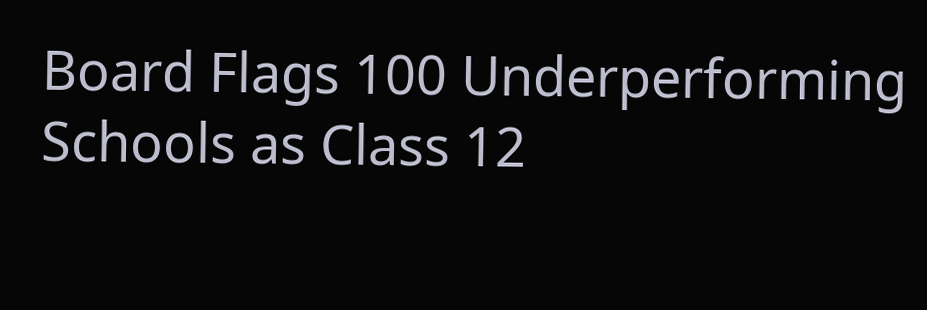Board Flags 100 Underperforming Schools as Class 12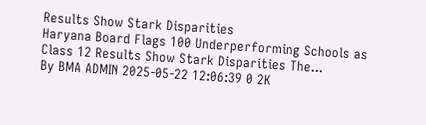Results Show Stark Disparities
Haryana Board Flags 100 Underperforming Schools as Class 12 Results Show Stark Disparities The...
By BMA ADMIN 2025-05-22 12:06:39 0 2K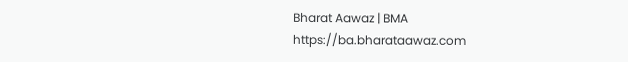Bharat Aawaz | BMA https://ba.bharataawaz.com